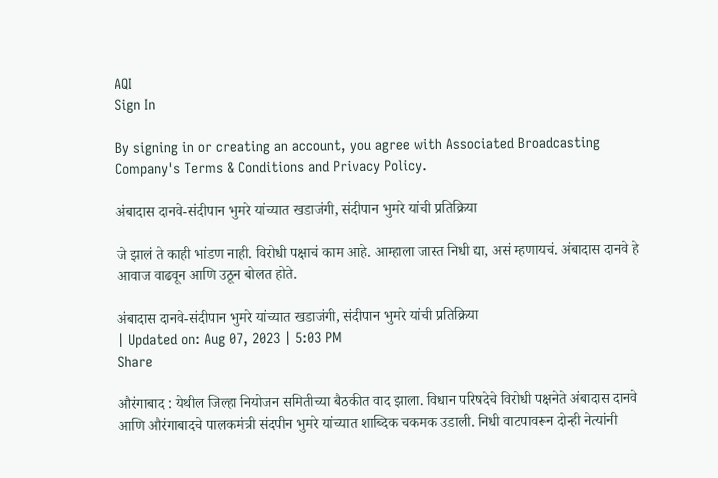AQI
Sign In

By signing in or creating an account, you agree with Associated Broadcasting Company's Terms & Conditions and Privacy Policy.

अंबादास दानवे-संदीपान भुमरे यांच्यात खडाजंगी, संदीपान भुमरे यांची प्रतिक्रिया

जे झालं ते काही भांडण नाही. विरोधी पक्षाचं काम आहे. आम्हाला जास्त निधी द्या, असं म्हणायचं. अंबादास दानवे हे आवाज वाढवून आणि उठून बोलत होते.

अंबादास दानवे-संदीपान भुमरे यांच्यात खडाजंगी, संदीपान भुमरे यांची प्रतिक्रिया
| Updated on: Aug 07, 2023 | 5:03 PM
Share

औरंगाबाद : येथील जिल्हा नियोजन समितीच्या बैठकीत वाद झाला. विधान परिषदेचे विरोधी पक्षनेते अंबादास दानवे आणि औरंगाबादचे पालकमंत्री संदपीन भुमरे यांच्यात शाब्दिक चकमक उडाली. निधी वाटपावरून दोन्ही नेत्यांनी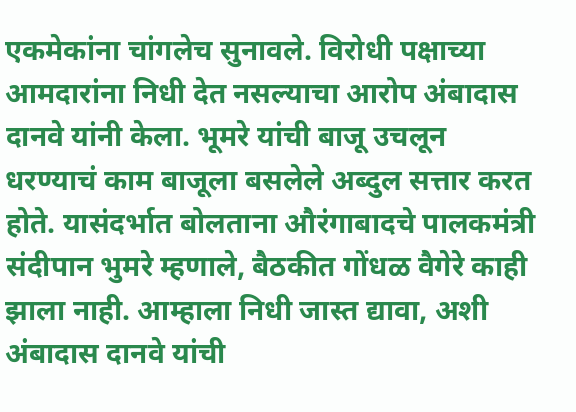एकमेकांना चांगलेच सुनावले. विरोधी पक्षाच्या आमदारांना निधी देत नसल्याचा आरोप अंबादास दानवे यांनी केला. भूमरे यांची बाजू उचलून धरण्याचं काम बाजूला बसलेले अब्दुल सत्तार करत होते. यासंदर्भात बोलताना औरंगाबादचे पालकमंत्री संदीपान भुमरे म्हणाले, बैठकीत गोंधळ वैगेरे काही झाला नाही. आम्हाला निधी जास्त द्यावा, अशी अंबादास दानवे यांची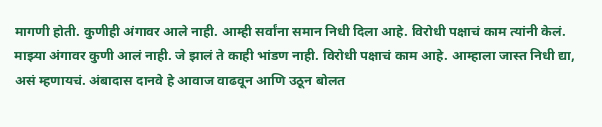मागणी होती. कुणीही अंगावर आले नाही. आम्ही सर्वांना समान निधी दिला आहे. विरोधी पक्षाचं काम त्यांनी केलं. माझ्या अंगावर कुणी आलं नाही. जे झालं ते काही भांडण नाही. विरोधी पक्षाचं काम आहे. आम्हाला जास्त निधी द्या, असं म्हणायचं. अंबादास दानवे हे आवाज वाढवून आणि उठून बोलत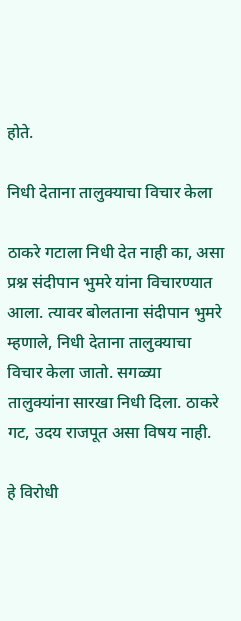होते.

निधी देताना तालुक्याचा विचार केला

ठाकरे गटाला निधी देत नाही का, असा प्रश्न संदीपान भुमरे यांना विचारण्यात आला. त्यावर बोलताना संदीपान भुमरे म्हणाले, निधी देताना तालुक्याचा विचार केला जातो. सगळ्या तालुक्यांना सारखा निधी दिला. ठाकरे गट, उदय राजपूत असा विषय नाही.

हे विरोधी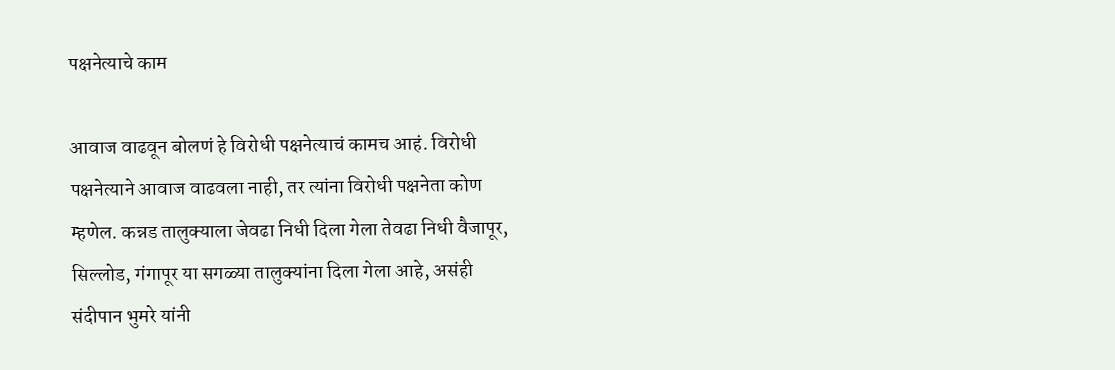पक्षनेत्याचे काम

आवाज वाढवून बोलणं हे विरोधी पक्षनेत्याचं कामच आहं. विरोधी पक्षनेत्याने आवाज वाढवला नाही, तर त्यांना विरोधी पक्षनेता कोण म्हणेल. कन्नड तालुक्याला जेवढा निधी दिला गेला तेवढा निधी वैजापूर, सिल्लोड, गंगापूर या सगळ्या तालुक्यांना दिला गेला आहे, असंही संदीपान भुमरे यांनी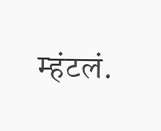म्हंटलं.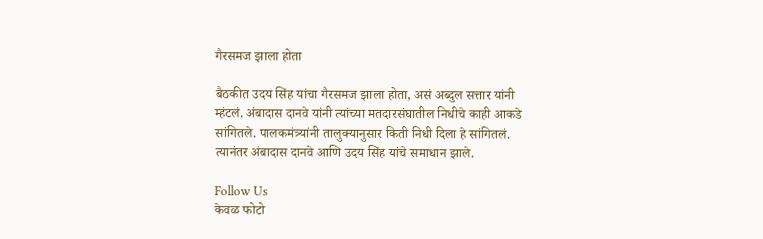गैरसमज झाला होता

बैठकीत उदय सिंह यांचा गैरसमज झाला होता, असं अब्दुल सत्तार यांनी म्हंटलं. अंबादास दानवे यांनी त्यांच्या मतदारसंघातील निधीचे काही आकडे सांगितले. पालकमंत्र्यांनी तालुक्यानुसार किती निधी दिला हे सांगितलं. त्यानंतर अंबादास दानवे आणि उदय सिंह यांचे समाधान झाले.

Follow Us
केवळ फोटो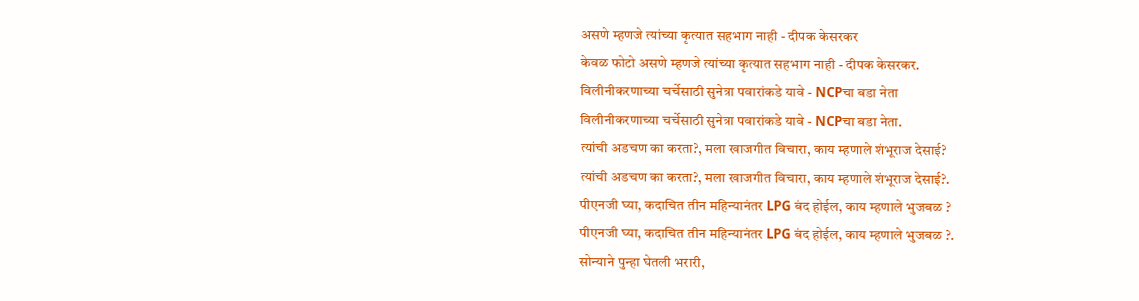असणे म्हणजे त्यांच्या कृत्यात सहभाग नाही - दीपक केसरकर
केवळ फोटो असणे म्हणजे त्यांच्या कृत्यात सहभाग नाही - दीपक केसरकर.
विलीनीकरणाच्या चर्चेसाठी सुनेत्रा पवारांकडे यावे - NCPचा बडा नेता
विलीनीकरणाच्या चर्चेसाठी सुनेत्रा पवारांकडे यावे - NCPचा बडा नेता.
त्यांची अडचण का करता?, मला खाजगीत विचारा, काय म्हणाले शंभूराज देसाई?
त्यांची अडचण का करता?, मला खाजगीत विचारा, काय म्हणाले शंभूराज देसाई?.
पीएनजी घ्या, कदाचित तीन महिन्यानंतर LPG बंद होईल, काय म्हणाले भुजबळ ?
पीएनजी घ्या, कदाचित तीन महिन्यानंतर LPG बंद होईल, काय म्हणाले भुजबळ ?.
सोन्याने पुन्हा घेतली भरारी,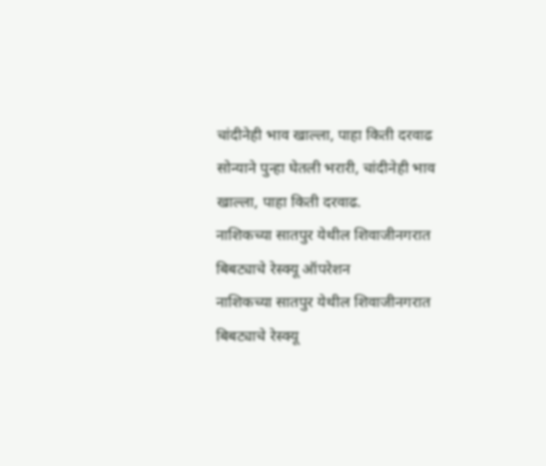चांदीनेही भाव खाल्ला, पाहा किती दरवाढ
सोन्याने पुन्हा घेतली भरारी, चांदीनेही भाव खाल्ला, पाहा किती दरवाढ.
नाशिकच्या सातपुर येथील शिवाजीनगरात बिबट्याचे रेस्क्यू ऑपरेशन
नाशिकच्या सातपुर येथील शिवाजीनगरात बिबट्याचे रेस्क्यू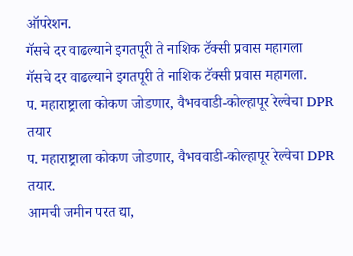ऑपरेशन.
गॅसचे दर वाढल्याने इगतपूरी ते नाशिक टॅक्सी प्रवास महागला
गॅसचे दर वाढल्याने इगतपूरी ते नाशिक टॅक्सी प्रवास महागला.
प. महाराष्ट्राला कोकण जोडणार, वैभववाडी-कोल्हापूर रेल्वेचा DPR तयार
प. महाराष्ट्राला कोकण जोडणार, वैभववाडी-कोल्हापूर रेल्वेचा DPR तयार.
आमची जमीन परत द्या,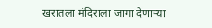खरातला मंदिराला जागा देणाऱ्या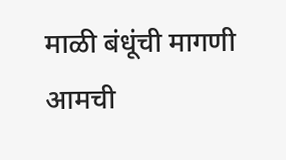माळी बंधूंची मागणी
आमची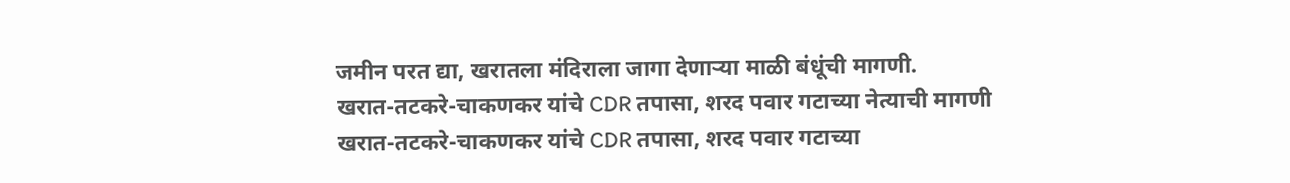जमीन परत द्या, खरातला मंदिराला जागा देणाऱ्या माळी बंधूंची मागणी.
खरात-तटकरे-चाकणकर यांचे CDR तपासा, शरद पवार गटाच्या नेत्याची मागणी
खरात-तटकरे-चाकणकर यांचे CDR तपासा, शरद पवार गटाच्या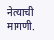नेत्याची मागणी.